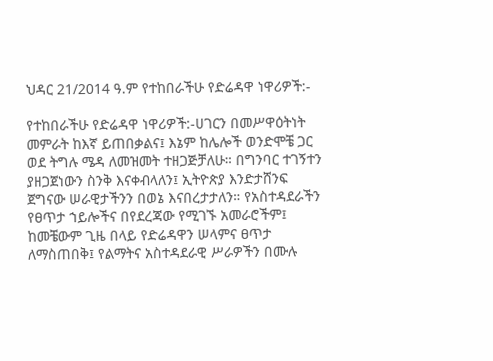ህዳር 21/2014 ዓ.ም የተከበራችሁ የድሬዳዋ ነዋሪዎች:-

የተከበራችሁ የድሬዳዋ ነዋሪዎች:-ሀገርን በመሥዋዕትነት መምራት ከእኛ ይጠበቃልና፤ እኔም ከሌሎች ወንድሞቼ ጋር ወደ ትግሉ ሜዳ ለመዝመት ተዘጋጅቻለሁ። በግንባር ተገኝተን ያዘጋጀነውን ስንቅ እናቀብላለን፤ ኢትዮጵያ እንድታሸንፍ ጀግናው ሠራዊታችንን በወኔ እናበረታታለን። የአስተዳደራችን የፀጥታ ኀይሎችና በየደረጃው የሚገኙ አመራሮችም፤ ከመቼውም ጊዜ በላይ የድሬዳዋን ሠላምና ፀጥታ ለማስጠበቅ፤ የልማትና አስተዳደራዊ ሥራዎችን በሙሉ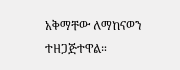አቅማቸው ለማከናወን ተዘጋጅተዋል።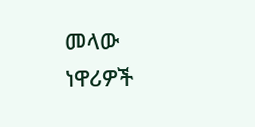መላው ነዋሪዎች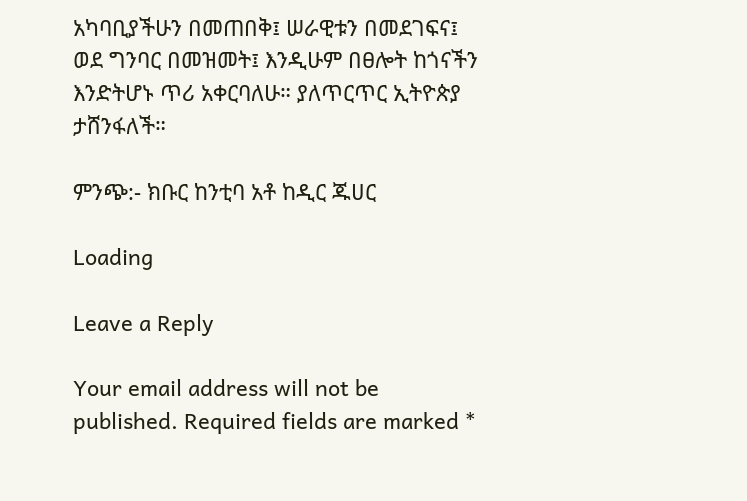አካባቢያችሁን በመጠበቅ፤ ሠራዊቱን በመደገፍና፤ ወደ ግንባር በመዝመት፤ እንዲሁም በፀሎት ከጎናችን እንድትሆኑ ጥሪ አቀርባለሁ። ያለጥርጥር ኢትዮጵያ ታሸንፋለች።

ምንጭ:- ክቡር ከንቲባ አቶ ከዲር ጁሀር

Loading

Leave a Reply

Your email address will not be published. Required fields are marked *